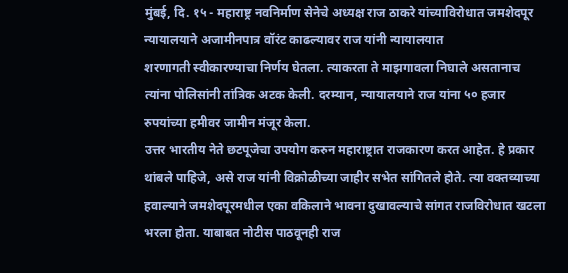मुंबई, दि. १५ - महाराष्ट्र नवनिर्माण सेनेचे अध्यक्ष राज ठाकरे यांच्याविरोधात जमशेदपूर न्यायालयाने अजामीनपात्र वॉरंट काढल्यावर राज यांनी न्यायालयात
शरणागती स्वीकारण्याचा निर्णय घेतला. त्याकरता ते माझगावला निघाले असतानाच त्यांना पोलिसांनी तांत्रिक अटक केली. दरम्यान, न्यायालयाने राज यांना ५० हजार रुपयांच्या हमीवर जामीन मंजूर केला.
उत्तर भारतीय नेते छटपूजेचा उपयोग करुन महाराष्ट्रात राजकारण करत आहेत. हे प्रकार थांबले पाहिजे, असे राज यांनी विक्रोळीच्या जाहीर सभेत सांगितले होते. त्या वक्तव्याच्या हवाल्याने जमशेदपूरमधील एका वकिलाने भावना दुखावल्याचे सांगत राजविरोधात खटला भरला होता. याबाबत नोटीस पाठवूनही राज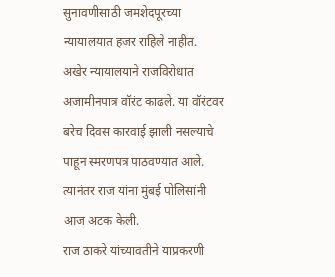सुनावणीसाठी जमशेदपूरच्या न्यायालयात हजर राहिले नाहीत. अखेर न्यायालयाने राजविरोधात अजामीनपात्र वॉरंट काढले. या वॉरंटवर बरेच दिवस कारवाई झाली नसल्याचे पाहून स्मरणपत्र पाठवण्यात आले. त्यानंतर राज यांना मुंबई पोलिसांनी आज अटक केली.
राज ठाकरे यांच्यावतीने याप्रकरणी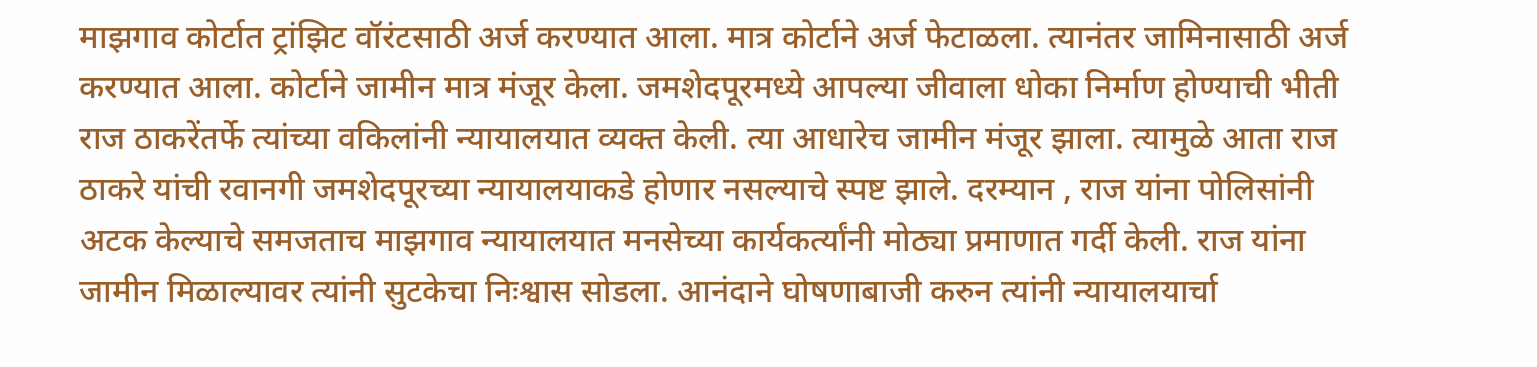माझगाव कोर्टात ट्रांझिट वॉरंटसाठी अर्ज करण्यात आला. मात्र कोर्टाने अर्ज फेटाळला. त्यानंतर जामिनासाठी अर्ज करण्यात आला. कोर्टाने जामीन मात्र मंजूर केला. जमशेदपूरमध्ये आपल्या जीवाला धोका निर्माण होण्याची भीती राज ठाकरेंतर्फे त्यांच्या वकिलांनी न्यायालयात व्यक्त केली. त्या आधारेच जामीन मंजूर झाला. त्यामुळे आता राज ठाकरे यांची रवानगी जमशेदपूरच्या न्यायालयाकडे होणार नसल्याचे स्पष्ट झाले. दरम्यान , राज यांना पोलिसांनी अटक केल्याचे समजताच माझगाव न्यायालयात मनसेच्या कार्यकर्त्यांनी मोठ्या प्रमाणात गर्दी केली. राज यांना जामीन मिळाल्यावर त्यांनी सुटकेचा निःश्वास सोडला. आनंदाने घोषणाबाजी करुन त्यांनी न्यायालयार्चा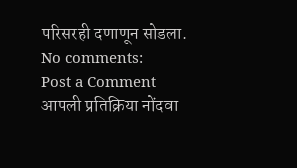परिसरही दणाणून सोडला.
No comments:
Post a Comment
आपली प्रतिक्रिया नोंदवा